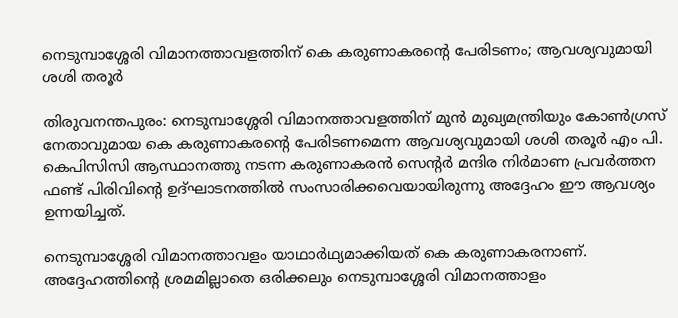നെടുമ്പാശ്ശേരി വിമാനത്താവളത്തിന് കെ കരുണാകരന്റെ പേരിടണം; ആവശ്യവുമായി ശശി തരൂർ

തിരുവനന്തപുരം: നെടുമ്പാശ്ശേരി വിമാനത്താവളത്തിന് മുൻ മുഖ്യമന്ത്രിയും കോൺഗ്രസ് നേതാവുമായ കെ കരുണാകരന്റെ പേരിടണമെന്ന ആവശ്യവുമായി ശശി തരൂർ എം പി. കെപിസിസി ആസ്ഥാനത്തു നടന്ന കരുണാകരൻ സെന്റർ മന്ദിര നിർമാണ പ്രവർത്തന ഫണ്ട് പിരിവിന്റെ ഉദ്ഘാടനത്തിൽ സംസാരിക്കവെയായിരുന്നു അദ്ദേഹം ഈ ആവശ്യം ഉന്നയിച്ചത്.

നെടുമ്പാശ്ശേരി വിമാനത്താവളം യാഥാർഥ്യമാക്കിയത് കെ കരുണാകരനാണ്. അദ്ദേഹത്തിന്റെ ശ്രമമില്ലാതെ ഒരിക്കലും നെടുമ്പാശ്ശേരി വിമാനത്താളം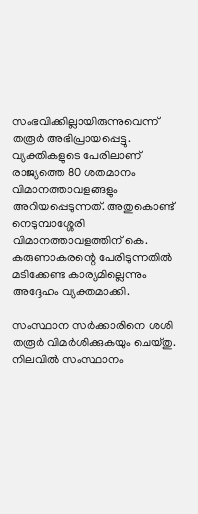സംഭവിക്കില്ലായിരുന്നുവെന്ന് തരൂർ അഭിപ്രായപ്പെട്ടു. വ്യക്തികളുടെ പേരിലാണ് രാജ്യത്തെ 80 ശതമാനം വിമാനത്താവളങ്ങളും അറിയപ്പെടുന്നത്. അതുകൊണ്ട് നെടുമ്പാശ്ശേരി വിമാനത്താവളത്തിന് കെ. കരുണാകരന്റെ പേരിടുന്നതിൽ മടിക്കേണ്ട കാര്യമില്ലെന്നും അദ്ദേഹം വ്യക്തമാക്കി.

സംസ്ഥാന സർക്കാരിനെ ശശി തരൂർ വിമർശിക്കുകയും ചെയ്തു. നിലവിൽ സംസ്ഥാനം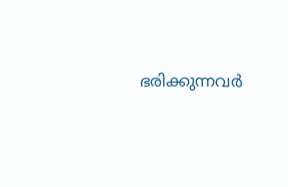ഭരിക്കുന്നവർ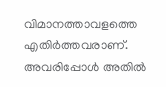വിമാനത്താവളത്തെ എതിർത്തവരാണ്. അവരിപ്പോൾ അതിൽ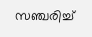സഞ്ചരിച്ച്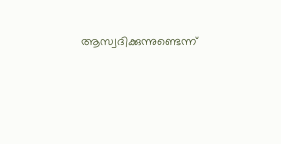ആസ്വദിക്കുന്നുണ്ടെന്ന്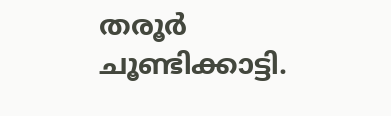തരൂർ ചൂണ്ടിക്കാട്ടി.